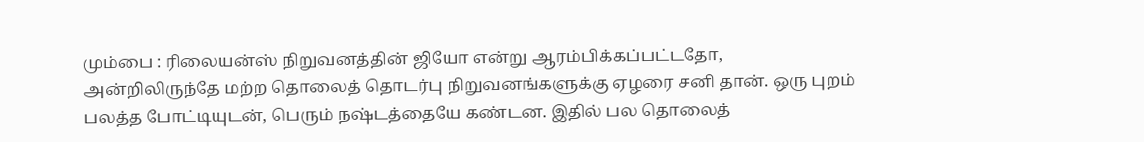மும்பை : ரிலையன்ஸ் நிறுவனத்தின் ஜியோ என்று ஆரம்பிக்கப்பட்டதோ, அன்றிலிருந்தே மற்ற தொலைத் தொடர்பு நிறுவனங்களுக்கு ஏழரை சனி தான். ஒரு புறம் பலத்த போட்டியுடன், பெரும் நஷ்டத்தையே கண்டன. இதில் பல தொலைத்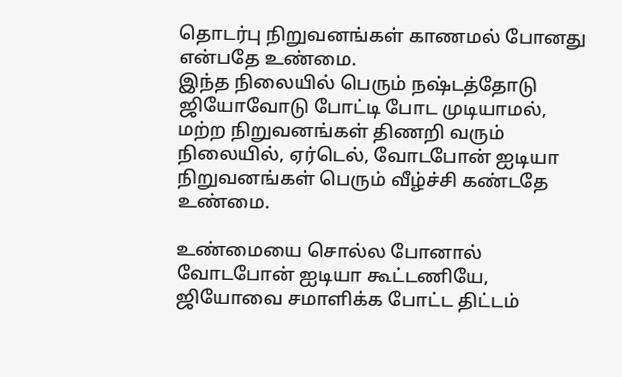தொடர்பு நிறுவனங்கள் காணமல் போனது என்பதே உண்மை.
இந்த நிலையில் பெரும் நஷ்டத்தோடு ஜியோவோடு போட்டி போட முடியாமல், மற்ற நிறுவனங்கள் திணறி வரும் நிலையில், ஏர்டெல், வோடபோன் ஐடியா நிறுவனங்கள் பெரும் வீழ்ச்சி கண்டதே உண்மை.

உண்மையை சொல்ல போனால் வோடபோன் ஐடியா கூட்டணியே, ஜியோவை சமாளிக்க போட்ட திட்டம்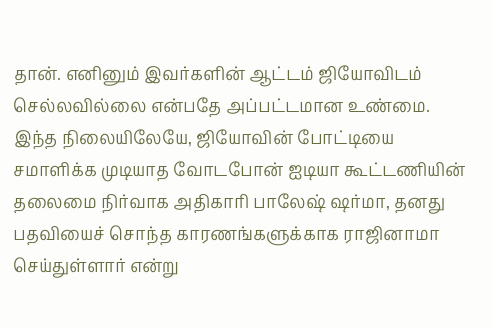தான். எனினும் இவர்களின் ஆட்டம் ஜியோவிடம் செல்லவில்லை என்பதே அப்பட்டமான உண்மை.
இந்த நிலையிலேயே, ஜியோவின் போட்டியை சமாளிக்க முடியாத வோடபோன் ஐடியா கூட்டணியின் தலைமை நிர்வாக அதிகாரி பாலேஷ் ஷர்மா, தனது பதவியைச் சொந்த காரணங்களுக்காக ராஜினாமா செய்துள்ளார் என்று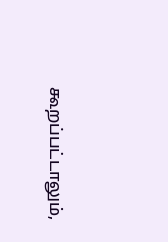கூறப்பட்டாலும்,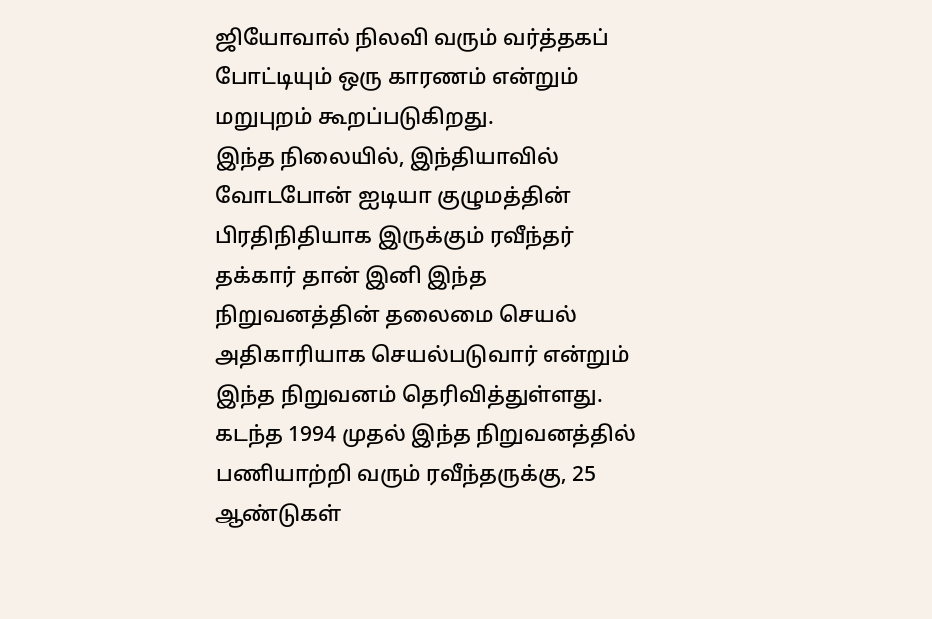ஜியோவால் நிலவி வரும் வர்த்தகப் போட்டியும் ஒரு காரணம் என்றும் மறுபுறம் கூறப்படுகிறது.
இந்த நிலையில், இந்தியாவில் வோடபோன் ஐடியா குழுமத்தின் பிரதிநிதியாக இருக்கும் ரவீந்தர் தக்கார் தான் இனி இந்த நிறுவனத்தின் தலைமை செயல் அதிகாரியாக செயல்படுவார் என்றும் இந்த நிறுவனம் தெரிவித்துள்ளது.
கடந்த 1994 முதல் இந்த நிறுவனத்தில் பணியாற்றி வரும் ரவீந்தருக்கு, 25 ஆண்டுகள்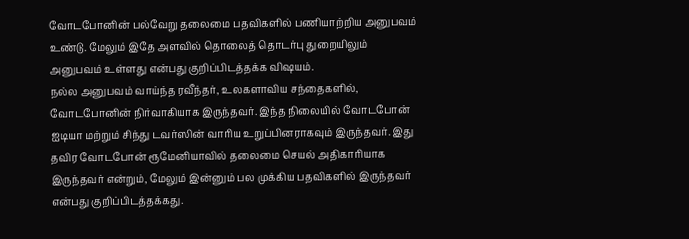வோடபோனின் பல்வேறு தலைமை பதவிகளில் பணியாற்றிய அனுபவம் உண்டு. மேலும் இதே அளவில் தொலைத் தொடர்பு துறையிலும் அனுபவம் உள்ளது என்பது குறிப்பிடத்தக்க விஷயம்.
நல்ல அனுபவம் வாய்ந்த ரவீந்தர், உலகளாவிய சந்தைகளில், வோடபோனின் நிர்வாகியாக இருந்தவர். இந்த நிலையில் வோடபோன் ஐடியா மற்றும் சிந்து டவர்ஸின் வாரிய உறுப்பினராகவும் இருந்தவர். இது தவிர வோடபோன் ரூமேனியாவில் தலைமை செயல் அதிகாரியாக இருந்தவர் என்றும், மேலும் இன்னும் பல முக்கிய பதவிகளில் இருந்தவர் என்பது குறிப்பிடத்தக்கது.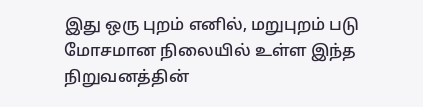இது ஒரு புறம் எனில், மறுபுறம் படு மோசமான நிலையில் உள்ள இந்த நிறுவனத்தின்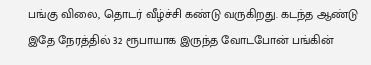பங்கு விலை, தொடர் வீழ்ச்சி கண்டு வருகிறது. கடந்த ஆண்டு இதே நேரத்தில் 32 ரூபாயாக இருந்த வோடபோன் பங்கின்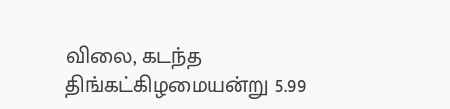விலை, கடந்த திங்கட்கிழமையன்று 5.99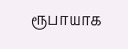ரூபாயாக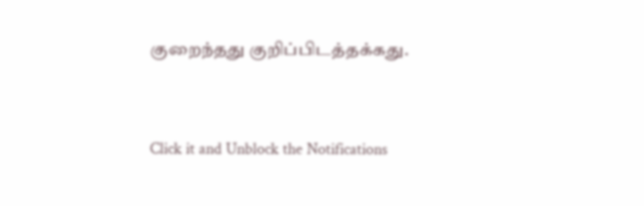குறைந்தது குறிப்பிடத்தக்கது.


Click it and Unblock the Notifications